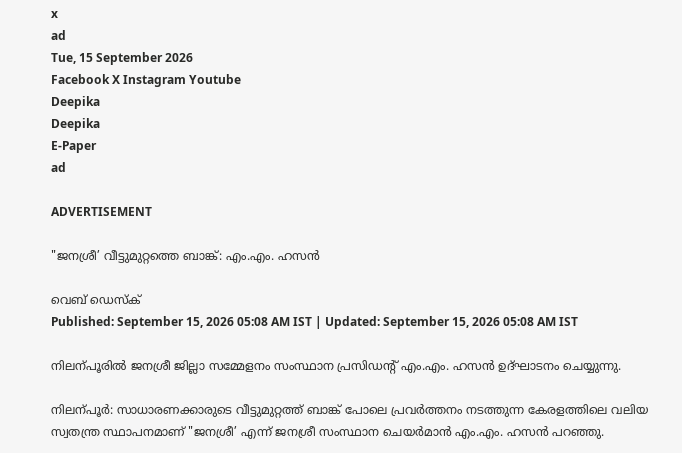x
ad
Tue, 15 September 2026
Facebook X Instagram Youtube
Deepika
Deepika
E-Paper
ad

ADVERTISEMENT

"ജനശ്രീ’ വീട്ടുമുറ്റത്തെ ബാങ്ക്: എം.എം. ഹസൻ

വെബ് ഡെസ്ക്
Published: September 15, 2026 05:08 AM IST | Updated: September 15, 2026 05:08 AM IST

നിലന്പൂരിൽ ജനശ്രീ ജില്ലാ സമ്മേളനം സംസ്ഥാന പ്രസിഡന്‍റ് എം.എം. ഹസൻ ഉദ്ഘാടനം ചെയ്യുന്നു.

നിലന്പൂർ: സാധാരണക്കാരുടെ വീട്ടുമുറ്റത്ത് ബാങ്ക് പോലെ പ്രവർത്തനം നടത്തുന്ന കേരളത്തിലെ വലിയ സ്വതന്ത്ര സ്ഥാപനമാണ് "ജനശ്രീ’ എന്ന് ജനശ്രീ സംസ്ഥാന ചെയർമാൻ എം.എം. ഹസൻ പറഞ്ഞു.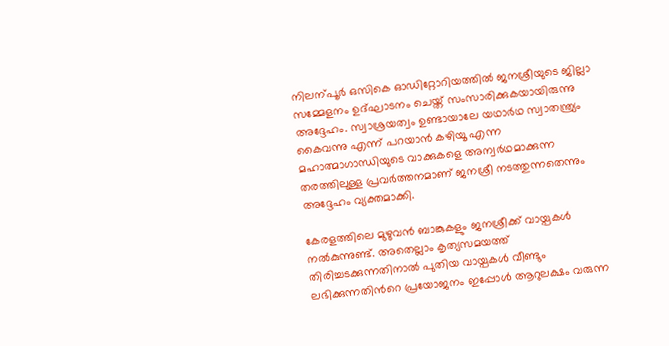നിലന്പൂർ ഒസികെ ഓഡിറ്റോറിയത്തിൽ ജനശ്രീയുടെ ജില്ലാ സമ്മേളനം ഉദ്ഘാടനം ചെയ്ത് സംസാരിക്കുകയായിരുന്നു അദ്ദേഹം. സ്വാശ്രയത്വം ഉണ്ടായാലേ യഥാർഥ സ്വാതന്ത്ര്യം കൈവന്നു എന്ന് പറയാൻ കഴിയൂ എന്ന മഹാത്മാഗാന്ധിയുടെ വാക്കുകളെ അന്വർഥമാക്കുന്ന തരത്തിലുള്ള പ്രവർത്തനമാണ് ജനശ്രീ നടത്തുന്നതെന്നും അദ്ദേഹം വ്യക്തമാക്കി.

കേരളത്തിലെ മുഴുവൻ ബാങ്കുകളും ജനശ്രീക്ക് വായ്പകൾ നൽകുന്നുണ്ട്. അതെല്ലാം കൃത്യസമയത്ത് തിരിച്ചടക്കുന്നതിനാൽ പുതിയ വായ്പകൾ വീണ്ടും ലഭിക്കുന്നതിന്‍റെ പ്രയോജനം ഇപ്പോൾ ആറുലക്ഷം വരുന്ന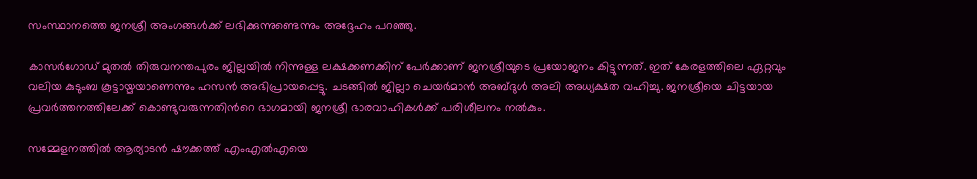സംസ്ഥാനത്തെ ജനശ്രീ അംഗങ്ങൾക്ക് ലഭിക്കുന്നുണ്ടെന്നും അദ്ദേഹം പറഞ്ഞു.

കാസർഗോഡ് മുതൽ തിരുവനന്തപുരം ജില്ലയിൽ നിന്നുള്ള ലക്ഷക്കണക്കിന് പേർക്കാണ് ജനശ്രീയുടെ പ്രയോജനം കിട്ടുന്നത്. ഇത് കേരളത്തിലെ ഏറ്റവും വലിയ കുടുംബ കൂട്ടായ്മയാണെന്നും ഹസൻ അഭിപ്രായപ്പെട്ടു. ചടങ്ങിൽ ജില്ലാ ചെയർമാൻ അബ്ദുൾ അലി അധ്യക്ഷത വഹിച്ചു. ജനശ്രീയെ ചിട്ടയായ പ്രവർത്തനത്തിലേക്ക് കൊണ്ടുവരുന്നതിന്‍റെ ഭാഗമായി ജനശ്രീ ഭാരവാഹികൾക്ക് പരിശീലനം നൽകും.

സമ്മേളനത്തിൽ ആര്യാടൻ ഷൗക്കത്ത് എംഎൽഎയെ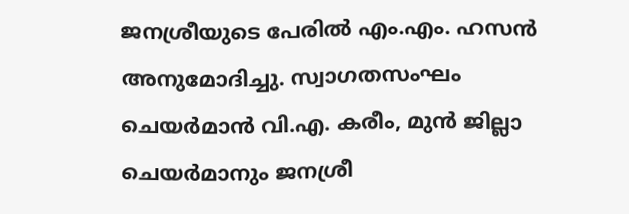ജനശ്രീയുടെ പേരിൽ എം.എം. ഹസൻ അനുമോദിച്ചു. സ്വാഗതസംഘം ചെയർമാൻ വി.എ. കരീം, മുൻ ജില്ലാ ചെയർമാനും ജനശ്രീ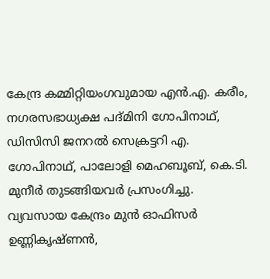കേന്ദ്ര കമ്മിറ്റിയംഗവുമായ എൻ.എ. കരീം, നഗരസഭാധ്യക്ഷ പദ്മിനി ഗോപിനാഥ്, ഡിസിസി ജനറൽ സെക്രട്ടറി എ. ഗോപിനാഥ്, പാലോളി മെഹബൂബ്, കെ.ടി. മുനീർ തുടങ്ങിയവർ പ്രസംഗിച്ചു. വ്യവസായ കേന്ദ്രം മുൻ ഓഫിസർ ഉണ്ണികൃഷ്ണൻ,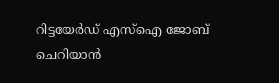റിട്ടയേർഡ് എസ്ഐ ജോബ് ചെറിയാൻ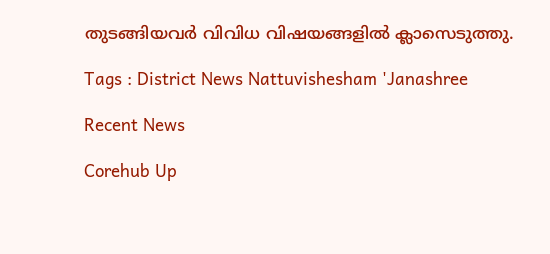തുടങ്ങിയവർ വിവിധ വിഷയങ്ങളിൽ ക്ലാസെടുത്തു.

Tags : District News Nattuvishesham 'Janashree

Recent News

Corehub Up